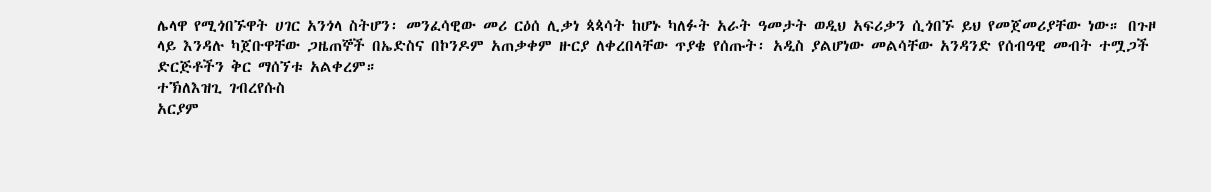ሌላዋ የሚጎበኙዋት ሀገር አንጎላ ስትሆን፡ መንፈሳዊው መሪ ርዕሰ ሊቃነ ጳጳሳት ከሆኑ ካለፉት አራት ዓመታት ወዲህ አፍሪቃን ሲጎበኙ ይህ የመጀመሪያቸው ነው። በጉዞ ላይ እንዳሉ ካጀቡዋቸው ጋዜጠኞች በኤድስና በኮንዶም አጠቃቀም ዙርያ ለቀረበላቸው ጥያቄ የሰጡት፡ አዲስ ያልሆነው መልሳቸው አንዳንድ የሰብዓዊ መብት ተሟጋች ድርጅቶችን ቅር ማሰኘቱ አልቀረም።
ተኽለእዝጊ ገብረየሱስ
አርያም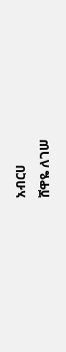አብርሀ
ሸዋዬ ለገሠ